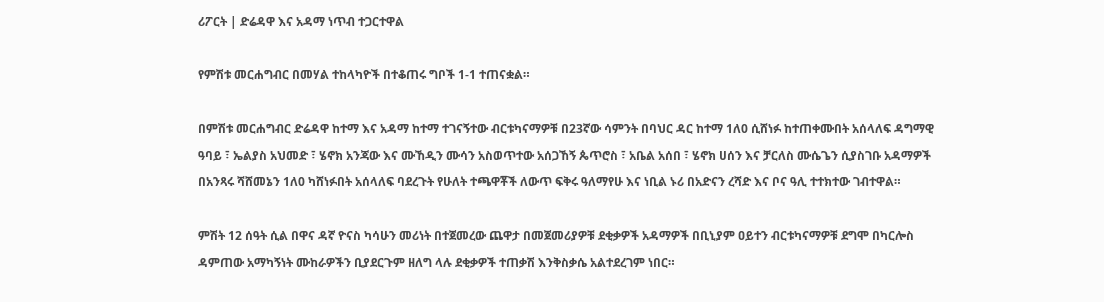ሪፖርት | ድሬዳዋ እና አዳማ ነጥብ ተጋርተዋል

የምሽቱ መርሐግብር በመሃል ተከላካዮች በተቆጠሩ ግቦች 1-1 ተጠናቋል።

በምሽቱ መርሐግብር ድሬዳዋ ከተማ እና አዳማ ከተማ ተገናኝተው ብርቱካናማዎቹ በ23ኛው ሳምንት በባህር ዳር ከተማ 1ለ0 ሲሸነፉ ከተጠቀሙበት አሰላለፍ ዳግማዊ ዓባይ ፣ ኤልያስ አህመድ ፣ ሄኖክ አንጃው እና ሙኸዲን ሙሳን አስወጥተው አሰጋኸኝ ጴጥሮስ ፣ አቤል አሰበ ፣ ሄኖክ ሀሰን እና ቻርለስ ሙሴጌን ሲያስገቡ አዳማዎች በአንጻሩ ሻሸመኔን 1ለ0 ካሸነፉበት አሰላለፍ ባደረጉት የሁለት ተጫዋቾች ለውጥ ፍቅሩ ዓለማየሁ እና ነቢል ኑሪ በአድናን ረሻድ እና ቦና ዓሊ ተተክተው ገብተዋል።

ምሽት 12 ሰዓት ሲል በዋና ዳኛ ዮናስ ካሳሁን መሪነት በተጀመረው ጨዋታ በመጀመሪያዎቹ ደቂቃዎች አዳማዎች በቢኒያም ዐይተን ብርቱካናማዎቹ ደግሞ በካርሎስ ዳምጠው አማካኝነት ሙከራዎችን ቢያደርጉም ዘለግ ላሉ ደቂቃዎች ተጠቃሽ እንቅስቃሴ አልተደረገም ነበር።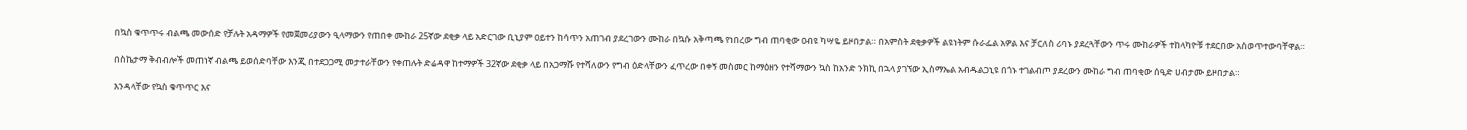በኳስ ቁጥጥሩ ብልጫ መውሰድ የቻሉት አዳማዎች የመጀመሪያውን ዒላማውን የጠበቀ ሙከራ 25ኛው ደቂቃ ላይ አድርገው ቢኒያም ዐይተን ከሳጥን አጠገብ ያደረገውን ሙከራ በኳሱ አቅጣጫ የነበረው ግብ ጠባቂው ዐብዩ ካሣዬ ይዞበታል። በአምስት ደቂቃዎች ልዩነትም ሱራፌል አዎል እና ቻርለስ ሪባኑ ያደረጓቸውን ጥሩ ሙከራዎች ተከላካዮቹ ተደርበው አስወጥተውባቸዋል።

በስኬታማ ቅብብሎች መጠነኛ ብልጫ ይወሰድባቸው እንጂ በተደጋጋሚ መታተራቸውን የቀጠሉት ድሬዳዋ ከተማዎች 32ኛው ደቂቃ ላይ በአጋማሹ የተሻለውን የግብ ዕድላቸውን ፈጥረው በቀኝ መስመር ከማዕዘን የተሻማውን ኳስ ከአንድ ንክኪ በኋላ ያገኘው ኢስማኤል አብዱልጋኒዩ በጎኑ ተገልብጦ ያደረውን ሙከራ ግብ ጠባቂው ሰዒድ ሀብታሙ ይዞበታል።

እንዳላቸው የኳስ ቁጥጥር እና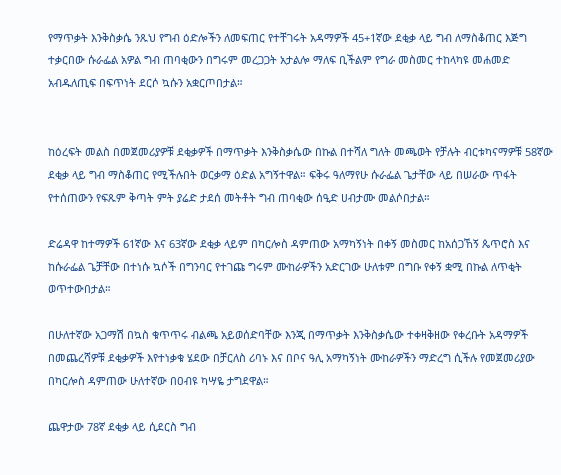የማጥቃት እንቅስቃሴ ንጹህ የግብ ዕድሎችን ለመፍጠር የተቸገሩት አዳማዎች 45+1ኛው ደቂቃ ላይ ግብ ለማስቆጠር እጅግ ተቃርበው ሱራፌል አዎል ግብ ጠባቂውን በግሩም መረጋጋት አታልሎ ማለፍ ቢችልም የግራ መስመር ተከላካዩ መሐመድ አብዱለጢፍ በፍጥነት ደርሶ ኳሱን አቋርጦበታል።


ከዕረፍት መልስ በመጀመሪያዎቹ ደቂቃዎች በማጥቃት እንቅስቃሴው በኩል በተሻለ ግለት መጫወት የቻሉት ብርቱካናማዎቹ 58ኛው ደቂቃ ላይ ግብ ማስቆጠር የሚችሉበት ወርቃማ ዕድል አግኝተዋል። ፍቅሩ ዓለማየሁ ሱራፌል ጌታቸው ላይ በሠራው ጥፋት የተሰጠውን የፍጹም ቅጣት ምት ያሬድ ታደሰ መትቶት ግብ ጠባቂው ሰዒድ ሀብታሙ መልሶበታል።

ድሬዳዋ ከተማዎች 61ኛው እና 63ኛው ደቂቃ ላይም በካርሎስ ዳምጠው አማካኝነት በቀኝ መስመር ከአሰጋኸኝ ጴጥሮስ እና ከሱራፌል ጌቻቸው በተነሱ ኳሶች በግንባር የተገጩ ግሩም ሙከራዎችን አድርገው ሁለቱም በግቡ የቀኝ ቋሚ በኩል ለጥቂት ወጥተውበታል።

በሁለተኛው አጋማሽ በኳስ ቁጥጥሩ ብልጫ አይወሰድባቸው እንጂ በማጥቃት እንቅስቃሴው ተቀዛቅዘው የቀረቡት አዳማዎች በመጨረሻዎቹ ደቂቃዎች እየተነቃቁ ሄደው በቻርለስ ሪባኑ እና በቦና ዓሊ አማካኝነት ሙከራዎችን ማድረግ ሲችሉ የመጀመሪያው በካርሎስ ዳምጠው ሁለተኛው በዐብዩ ካሣዬ ታግደዋል።

ጨዋታው 78ኛ ደቂቃ ላይ ሲደርስ ግብ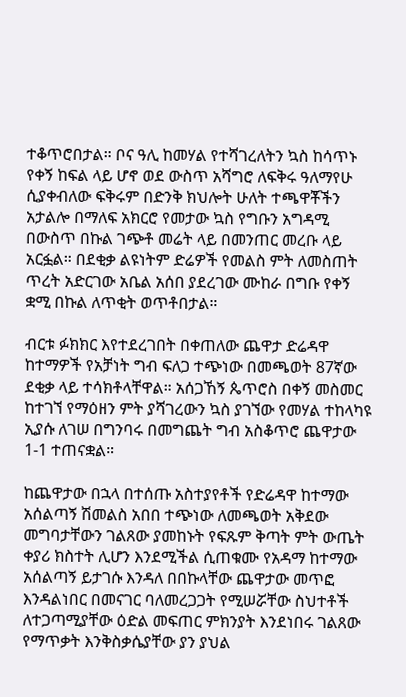ተቆጥሮበታል። ቦና ዓሊ ከመሃል የተሻገረለትን ኳስ ከሳጥኑ የቀኝ ከፍል ላይ ሆኖ ወደ ውስጥ አሻግሮ ለፍቅሩ ዓለማየሁ ሲያቀብለው ፍቅሩም በድንቅ ክህሎት ሁለት ተጫዋቾችን አታልሎ በማለፍ አክርሮ የመታው ኳስ የግቡን አግዳሚ በውስጥ በኩል ገጭቶ መሬት ላይ በመንጠር መረቡ ላይ አርፏል። በደቂቃ ልዩነትም ድሬዎች የመልስ ምት ለመስጠት ጥረት አድርገው አቤል አሰበ ያደረገው ሙከራ በግቡ የቀኝ ቋሚ በኩል ለጥቂት ወጥቶበታል።

ብርቱ ፉክክር እየተደረገበት በቀጠለው ጨዋታ ድሬዳዋ ከተማዎች የአቻነት ግብ ፍለጋ ተጭነው በመጫወት 87ኛው ደቂቃ ላይ ተሳክቶላቸዋል። አሰጋኸኝ ጴጥሮስ በቀኝ መስመር ከተገኘ የማዕዘን ምት ያሻገረውን ኳስ ያገኘው የመሃል ተከላካዩ ኢያሱ ለገሠ በግንባሩ በመግጨት ግብ አስቆጥሮ ጨዋታው 1-1 ተጠናቋል።

ከጨዋታው በኋላ በተሰጡ አስተያየቶች የድሬዳዋ ከተማው አሰልጣኝ ሽመልስ አበበ ተጭነው ለመጫወት አቅደው መግባታቸውን ገልጸው ያመከኑት የፍጹም ቅጣት ምት ውጤት ቀያሪ ክስተት ሊሆን እንደሚችል ሲጠቁሙ የአዳማ ከተማው አሰልጣኝ ይታገሱ እንዳለ በበኩላቸው ጨዋታው መጥፎ እንዳልነበር በመናገር ባለመረጋጋት የሚሠሯቸው ስህተቶች ለተጋጣሚያቸው ዕድል መፍጠር ምክንያት እንደነበሩ ገልጸው የማጥቃት እንቅስቃሴያቸው ያን ያህል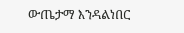ውጤታማ እንዳልነበር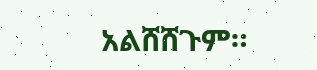አልሸሸጉም።